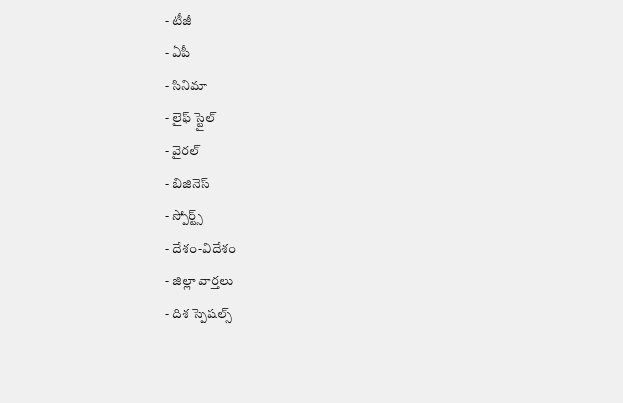- టీజీ
- ఏపీ
- సినిమా
- లైఫ్ స్టైల్
- వైరల్
- బిజినెస్
- స్పోర్ట్స్
- దేశం-విదేశం
- జిల్లా వార్తలు
- దిశ స్పెషల్స్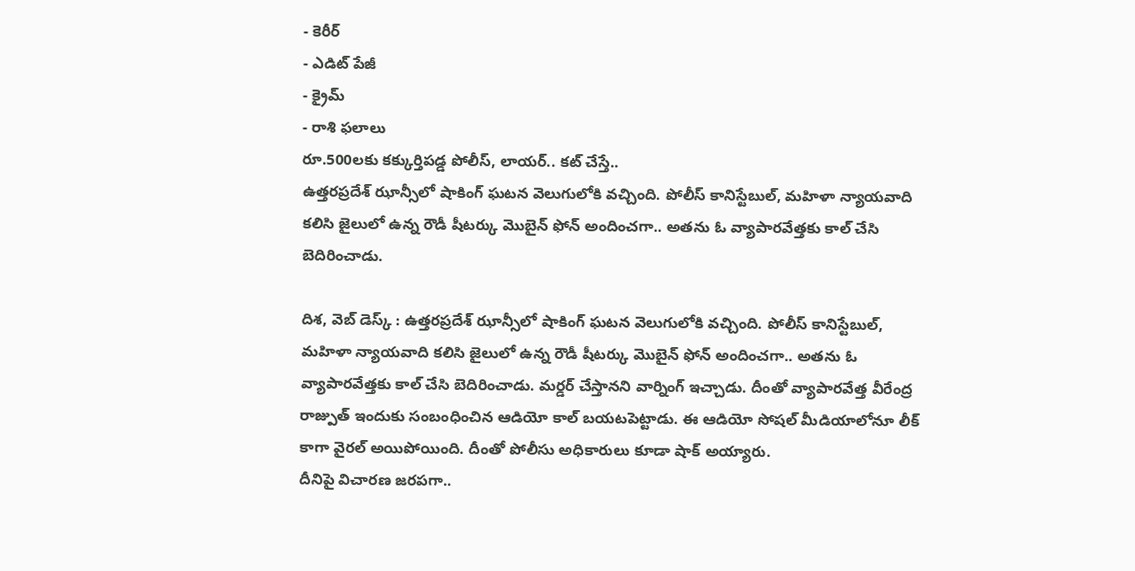- కెరీర్
- ఎడిట్ పేజీ
- క్రైమ్
- రాశి ఫలాలు
రూ.500లకు కక్కుర్తిపడ్డ పోలీస్, లాయర్.. కట్ చేస్తే..
ఉత్తరప్రదేశ్ ఝాన్సీలో షాకింగ్ ఘటన వెలుగులోకి వచ్చింది. పోలీస్ కానిస్టేబుల్, మహిళా న్యాయవాది కలిసి జైలులో ఉన్న రౌడీ షీటర్కు మొబైన్ ఫోన్ అందించగా.. అతను ఓ వ్యాపారవేత్తకు కాల్ చేసి బెదిరించాడు.

దిశ, వెబ్ డెస్క్ : ఉత్తరప్రదేశ్ ఝాన్సీలో షాకింగ్ ఘటన వెలుగులోకి వచ్చింది. పోలీస్ కానిస్టేబుల్, మహిళా న్యాయవాది కలిసి జైలులో ఉన్న రౌడీ షీటర్కు మొబైన్ ఫోన్ అందించగా.. అతను ఓ వ్యాపారవేత్తకు కాల్ చేసి బెదిరించాడు. మర్డర్ చేస్తానని వార్నింగ్ ఇచ్చాడు. దీంతో వ్యాపారవేత్త వీరేంద్ర రాజ్పుత్ ఇందుకు సంబంధించిన ఆడియో కాల్ బయటపెట్టాడు. ఈ ఆడియో సోషల్ మీడియాలోనూ లీక్ కాగా వైరల్ అయిపోయింది. దీంతో పోలీసు అధికారులు కూడా షాక్ అయ్యారు.
దీనిపై విచారణ జరపగా..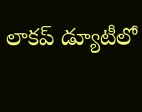లాకప్ డ్యూటీలో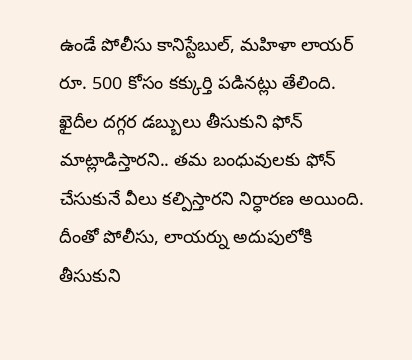ఉండే పోలీసు కానిస్టేబుల్, మహిళా లాయర్ రూ. 500 కోసం కక్కుర్తి పడినట్లు తేలింది. ఖైదీల దగ్గర డబ్బులు తీసుకుని ఫోన్ మాట్లాడిస్తారని.. తమ బంధువులకు ఫోన్ చేసుకునే వీలు కల్పిస్తారని నిర్ధారణ అయింది. దీంతో పోలీసు, లాయర్ను అదుపులోకి తీసుకుని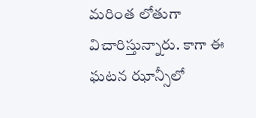మరింత లోతుగా విచారిస్తున్నారు. కాగా ఈ ఘటన ఝాన్సీలో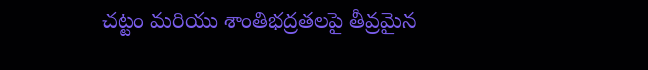చట్టం మరియు శాంతిభద్రతలపై తీవ్రమైన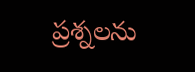ప్రశ్నలను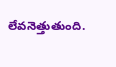లేవనెత్తుతుంది.